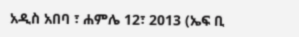አዲስ አበባ ፣ ሐምሌ 12፣ 2013 (ኤፍ ቢ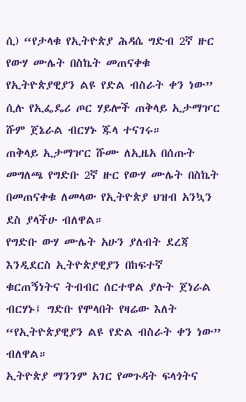ሲ) “የታላቁ የኢትዮጵያ ሕዳሴ ግድብ 2ኛ ዙር የውሃ ሙሌት በስኬት መጠናቀቁ የኢትዮጵያዊያን ልዩ የድል ብስራት ቀን ነው” ሲሉ የኢፌዴሪ ጦር ሃይሎች ጠቅላይ ኢታማዦር ሹም ጀኔራል ብርሃኑ ጁላ ተናገሩ።
ጠቅላይ ኢታማዦር ሹሙ ለኢዜአ በሰጡት መግለጫ የግድቡ 2ኛ ዙር የውሃ ሙሌት በስኬት በመጠናቀቁ ለመላው የኢትዮጵያ ህዝብ አንኳን ደስ ያላችሁ ብለዋል።
የግድቡ ውሃ ሙሌት አሁን ያለብት ደረጃ እንዲደርስ ኢትዮጵያዊያን በከፍተኛ ቁርጠኝነትና ትብብር ሰርተዋል ያሉት ጀነራል ብርሃኑ፤ ግድቡ የሞላበት የዛሬው እለት “የኢትዮጵያዊያን ልዩ የድል ብስራት ቀን ነው” ብለዋል።
ኢትዮጵያ ማንንም አገር የመጉዳት ፍላጎትና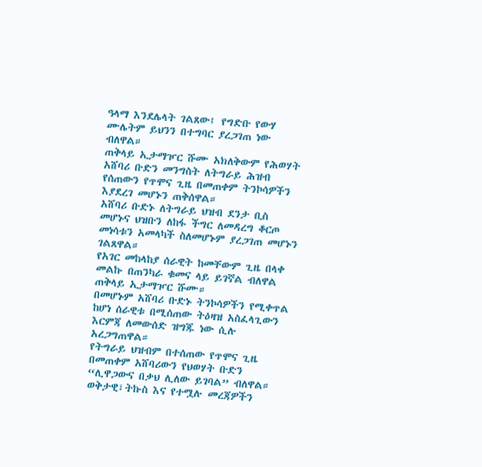ዓላማ እንደሌላት ገልጸው፤ የግድቡ የውሃ ሙሌትም ይህንን በተግባር ያረጋገጠ ነው ብለዋል።
ጠቅላይ ኢታማዦር ሹሙ አክለቅውም የሕወሃት አሸባሪ ቡድን መንግስት ለትግራይ ሕዝብ የሰጠውን የጥሞና ጊዜ በመጠቀም ትንኮሳዎችን እያደረገ መሆኑን ጠቅሰዋል።
አሸባሪ ቡድኑ ለትግራይ ህዝብ ደንታ ቢስ መሆኑና ህዝቡን ለከፋ ችግር ለመዳረግ ቆርጦ መነሳቱን አመላካች ስለመሆኑም ያረጋገጠ መሆኑን ገልጸዋል።
የአገር መከላከያ ሰራዊት ከመቸውም ጊዜ በላቀ መልኩ በጠንካራ ቁመና ላይ ይገኛል ብለዋል ጠቅላይ ኢታማዦር ሹሙ።
በመሆኑም አሸባሪ ቡድኑ ትንኮሳዎችን የሚቀጥል ከሆነ ሰራዊቱ በሚሰጠው ትዕዛዝ አስፈላጊውን እርምጃ ለመውሰድ ዝግጁ ነው ሲሉ አረጋግጠዋል።
የትግራይ ህዝብም በተሰጠው የጥሞና ጊዜ በመጠቀም አሸባሪውን የህወሃት ቡድን “ሊዋጋውና በቃህ ሊለው ይገባል” ብለዋል።
ወቅታዊ፣ትኩስ እና የተሟሉ መረጃዎችን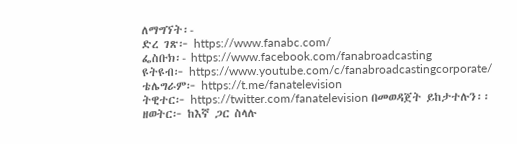ለማግኘት፡-
ድረ ገጽ፦ https://www.fanabc.com/
ፌስቡክ፡- https://www.facebook.com/fanabroadcasting
ዩትዩብ፦ https://www.youtube.com/c/fanabroadcastingcorporate/
ቴሌግራም፦ https://t.me/fanatelevision
ትዊተር፦ https://twitter.com/fanatelevision በመወዳጀት ይከታተሉን፡፡
ዘወትር፦ ከእኛ ጋር ስላሉ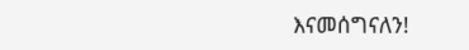እናመሰግናለን!